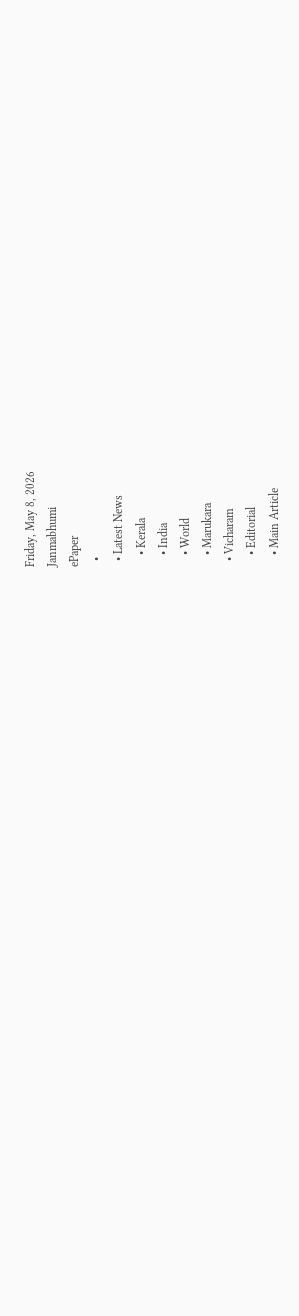Friday, May 8, 2026
Janmabhumi
ePaper
  •
  • Latest News
    • Kerala
    • India
    • World
    • Marukara
  • Vicharam
    • Editorial
    • Main Article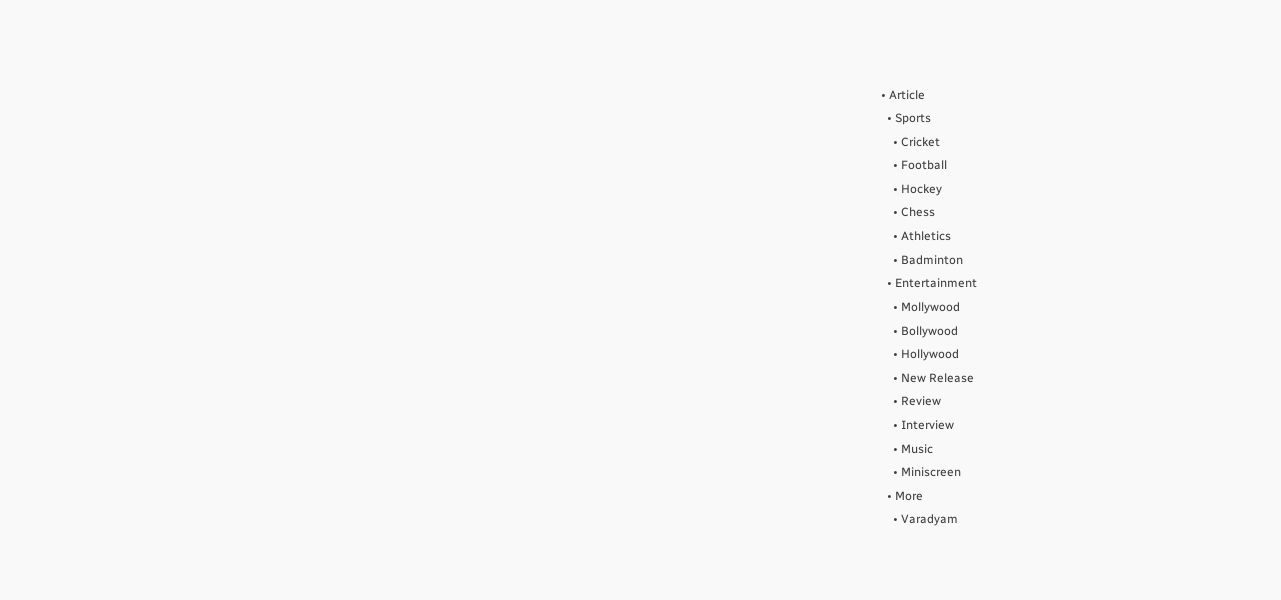• Article
  • Sports
    • Cricket
    • Football
    • Hockey
    • Chess
    • Athletics
    • Badminton
  • Entertainment
    • Mollywood
    • Bollywood
    • Hollywood
    • New Release
    • Review
    • Interview
    • Music
    • Miniscreen
  • More
    • Varadyam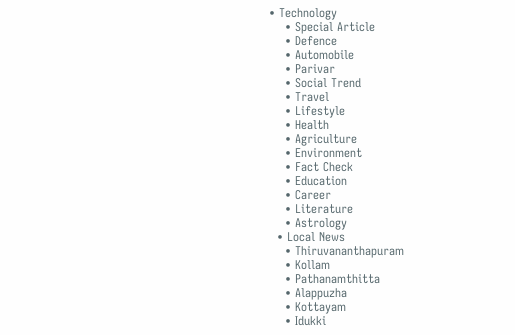• Technology
    • Special Article
    • Defence
    • Automobile
    • Parivar
    • Social Trend
    • Travel
    • Lifestyle
    • Health
    • Agriculture
    • Environment
    • Fact Check
    • Education
    • Career
    • Literature
    • Astrology
  • Local News
    • Thiruvananthapuram
    • Kollam
    • Pathanamthitta
    • Alappuzha
    • Kottayam
    • Idukki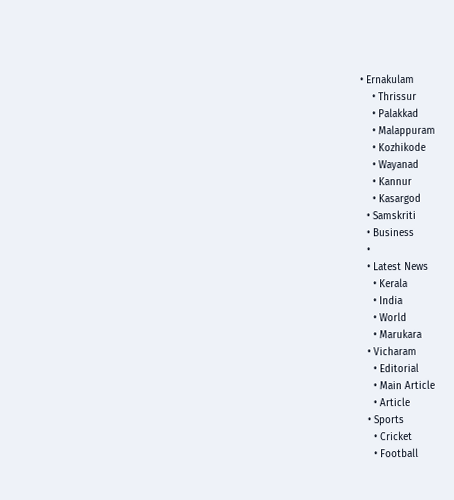• Ernakulam
    • Thrissur
    • Palakkad
    • Malappuram
    • Kozhikode
    • Wayanad
    • Kannur
    • Kasargod
  • Samskriti
  • Business
  •
  • Latest News
    • Kerala
    • India
    • World
    • Marukara
  • Vicharam
    • Editorial
    • Main Article
    • Article
  • Sports
    • Cricket
    • Football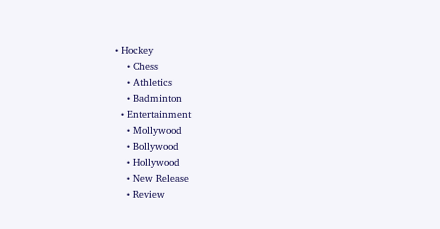• Hockey
    • Chess
    • Athletics
    • Badminton
  • Entertainment
    • Mollywood
    • Bollywood
    • Hollywood
    • New Release
    • Review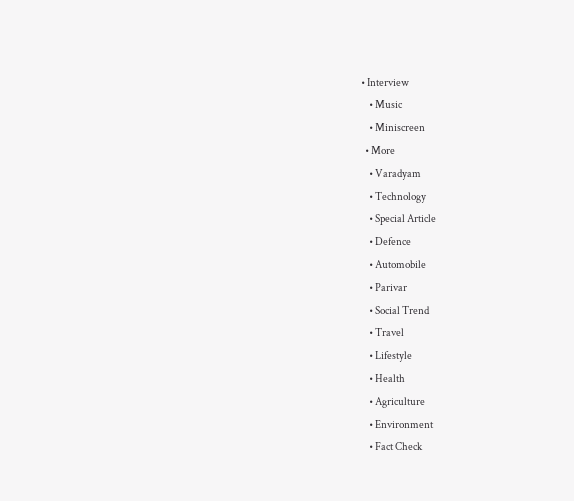• Interview
    • Music
    • Miniscreen
  • More
    • Varadyam
    • Technology
    • Special Article
    • Defence
    • Automobile
    • Parivar
    • Social Trend
    • Travel
    • Lifestyle
    • Health
    • Agriculture
    • Environment
    • Fact Check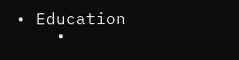• Education
    •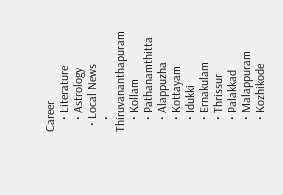Career
    • Literature
    • Astrology
  • Local News
    • Thiruvananthapuram
    • Kollam
    • Pathanamthitta
    • Alappuzha
    • Kottayam
    • Idukki
    • Ernakulam
    • Thrissur
    • Palakkad
    • Malappuram
    • Kozhikode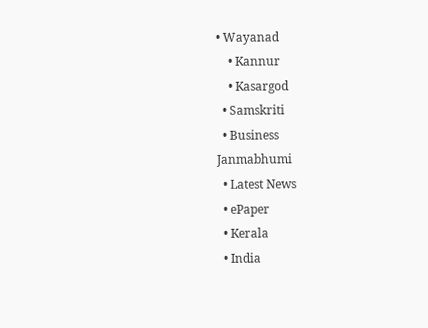• Wayanad
    • Kannur
    • Kasargod
  • Samskriti
  • Business
Janmabhumi
  • Latest News
  • ePaper
  • Kerala
  • India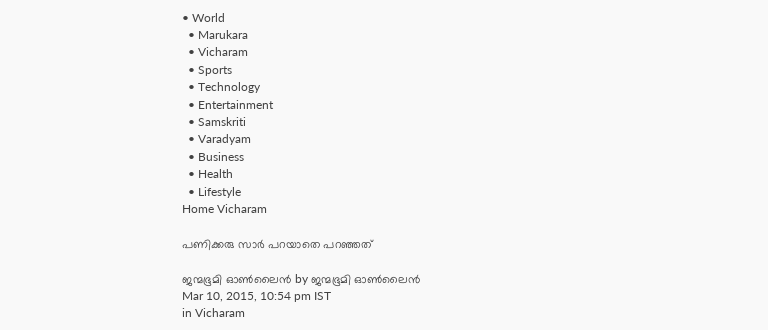• World
  • Marukara
  • Vicharam
  • Sports
  • Technology
  • Entertainment
  • Samskriti
  • Varadyam
  • Business
  • Health
  • Lifestyle
Home Vicharam

പണിക്കരു സാര്‍ പറയാതെ പറഞ്ഞത്

ജന്മഭൂമി ഓണ്‍ലൈന്‍ by ജന്മഭൂമി ഓണ്‍ലൈന്‍
Mar 10, 2015, 10:54 pm IST
in Vicharam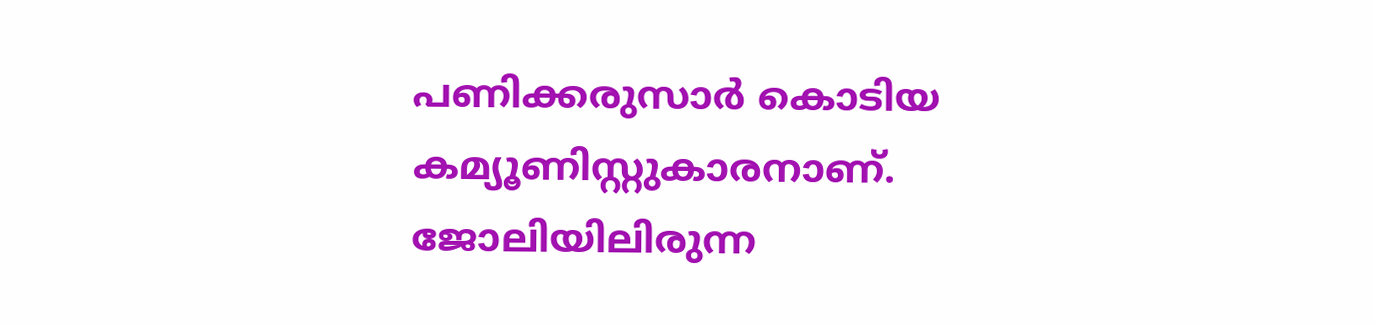പണിക്കരുസാര്‍ കൊടിയ കമ്യൂണിസ്റ്റുകാരനാണ്. ജോലിയിലിരുന്ന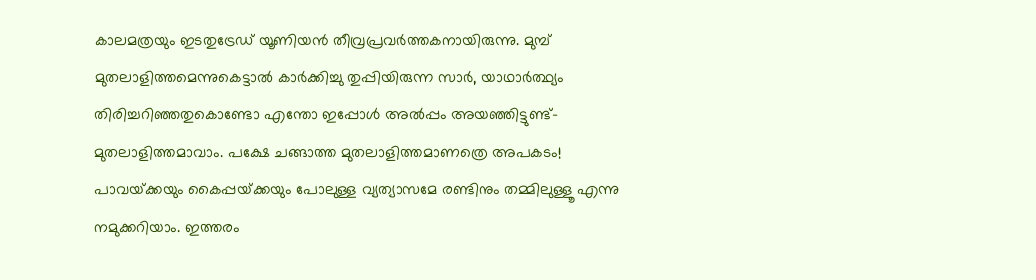കാലമത്രയും ഇടതുട്രേഡ് യൂണിയന്‍ തീവ്രപ്രവര്‍ത്തകനായിരുന്നു. മുമ്പ് മുതലാളിത്തമെന്നുകെട്ടാല്‍ കാര്‍ക്കിച്ചു തുപ്പിയിരുന്ന സാര്‍, യാഥാര്‍ത്ഥ്യം തിരിച്ചറിഞ്ഞതുകൊണ്ടോ എന്തോ ഇപ്പോള്‍ അല്‍പ്പം അയഞ്ഞിട്ടുണ്ട്-മുതലാളിത്തമാവാം. പക്ഷേ ചങ്ങാത്ത മുതലാളിത്തമാണത്രെ അപകടം! പാവയ്‌ക്കയും കൈപ്പയ്‌ക്കയും പോലുള്ള വ്യത്യാസമേ രണ്ടിനും തമ്മിലുള്ളൂ എന്നു നമുക്കറിയാം. ഇത്തരം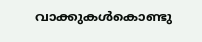വാക്കുകള്‍കൊണ്ടു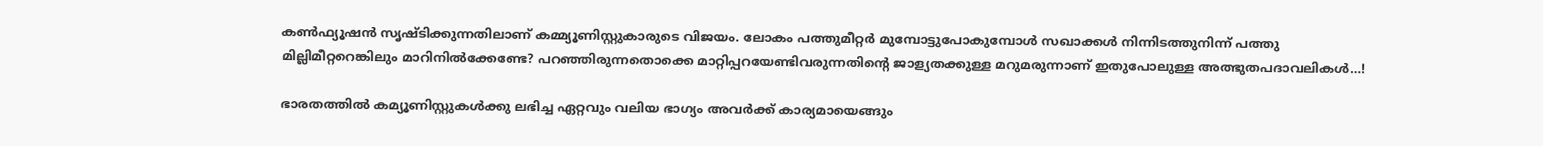കണ്‍ഫ്യൂഷന്‍ സൃഷ്ടിക്കുന്നതിലാണ് കമ്മ്യൂണിസ്റ്റുകാരുടെ വിജയം. ലോകം പത്തുമീറ്റര്‍ മുമ്പോട്ടുപോകുമ്പോള്‍ സഖാക്കള്‍ നിന്നിടത്തുനിന്ന് പത്തു മില്ലിമീറ്ററെങ്കിലും മാറിനില്‍ക്കേണ്ടേ? പറഞ്ഞിരുന്നതൊക്കെ മാറ്റിപ്പറയേണ്ടിവരുന്നതിന്റെ ജാള്യതക്കുള്ള മറുമരുന്നാണ് ഇതുപോലുള്ള അത്ഭുതപദാവലികള്‍…!

ഭാരതത്തില്‍ കമ്യൂണിസ്റ്റുകള്‍ക്കു ലഭിച്ച ഏറ്റവും വലിയ ഭാഗ്യം അവര്‍ക്ക് കാര്യമായെങ്ങും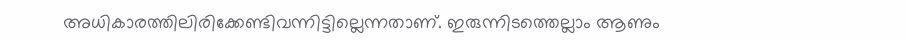അധികാരത്തിലിരിക്കേണ്ടിവന്നിട്ടില്ലെന്നതാണ്. ഇരുന്നിടത്തെല്ലാം ആണും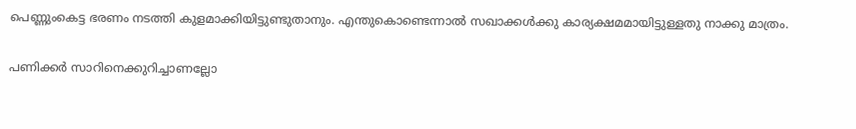പെണ്ണുംകെട്ട ഭരണം നടത്തി കുളമാക്കിയിട്ടുണ്ടുതാനും. എന്തുകൊണ്ടെന്നാല്‍ സഖാക്കള്‍ക്കു കാര്യക്ഷമമായിട്ടുള്ളതു നാക്കു മാത്രം.

പണിക്കര്‍ സാറിനെക്കുറിച്ചാണല്ലോ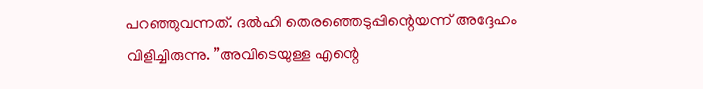പറഞ്ഞുവന്നത്. ദല്‍ഹി തെരഞ്ഞെടുപ്പിന്റെയന്ന് അദ്ദേഹം വിളിച്ചിരുന്നു. ”അവിടെയുള്ള എന്റെ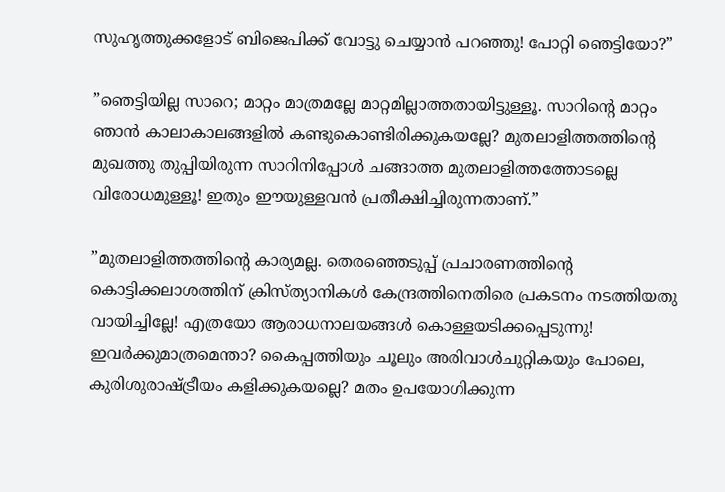സുഹൃത്തുക്കളോട് ബിജെപിക്ക് വോട്ടു ചെയ്യാന്‍ പറഞ്ഞു! പോറ്റി ഞെട്ടിയോ?”

”ഞെട്ടിയില്ല സാറെ; മാറ്റം മാത്രമല്ലേ മാറ്റമില്ലാത്തതായിട്ടുള്ളൂ. സാറിന്റെ മാറ്റം ഞാന്‍ കാലാകാലങ്ങളില്‍ കണ്ടുകൊണ്ടിരിക്കുകയല്ലേ? മുതലാളിത്തത്തിന്റെ മുഖത്തു തുപ്പിയിരുന്ന സാറിനിപ്പോള്‍ ചങ്ങാത്ത മുതലാളിത്തത്തോടല്ലെ വിരോധമുള്ളൂ! ഇതും ഈയുള്ളവന്‍ പ്രതീക്ഷിച്ചിരുന്നതാണ്.”

”മുതലാളിത്തത്തിന്റെ കാര്യമല്ല. തെരഞ്ഞെടുപ്പ് പ്രചാരണത്തിന്റെ കൊട്ടിക്കലാശത്തിന് ക്രിസ്ത്യാനികള്‍ കേന്ദ്രത്തിനെതിരെ പ്രകടനം നടത്തിയതു വായിച്ചില്ലേ! എത്രയോ ആരാധനാലയങ്ങള്‍ കൊള്ളയടിക്കപ്പെടുന്നു! ഇവര്‍ക്കുമാത്രമെന്താ? കൈപ്പത്തിയും ചൂലും അരിവാള്‍ചുറ്റികയും പോലെ, കുരിശുരാഷ്‌ട്രീയം കളിക്കുകയല്ലെ? മതം ഉപയോഗിക്കുന്ന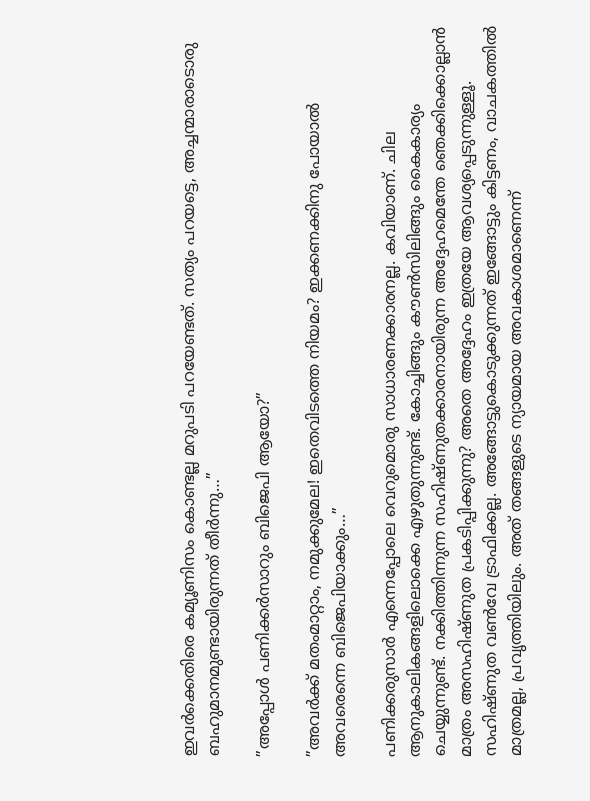ഇവര്‍ക്കെതിരെ കമ്യൂണിസം കൊണ്ടല്ല മറുപടി പറയേണ്ടത്. സത്യം പറയട്ടെ, അച്ചന്മാരാടൊരു ബഹുമാനമുണ്ടായിരുന്നത് തീര്‍ന്നു…”

”അപ്പോള്‍ പണിക്കര്‍സാറും ബിജെപി ആയോ?”

”അവര്‍ക്ക് മതംമാറ്റാം, നമുക്കുമേല! ഇതെവിടത്തെ നിയമം? ഇക്കണക്കിനു പോയാല്‍ അവരെന്നെ ബിജെപിയാക്കും…”

പണിക്കരുസാര്‍ എന്നെപ്പോലെ വെറുമൊരു സാധാരണക്കാരനല്ല. കവിയാണ്. ചില ആനുകാലികങ്ങളിലൊക്കെ എഴുതുന്നുണ്ട്. കോച്ചിങ്ങും കൗണ്‍സിലിങ്ങും കൈകാര്യം ചെയ്യുന്നുണ്ട്. നക്കിത്തിന്നുന്ന സഹിഷ്ണുതക്കാരനായിരുന്ന അദ്ദേഹമെന്തേ ഞെക്കിക്കൊല്ലാന്‍ മാത്രം അസഹിഷ്ണുത പ്രകടിപ്പിക്കുന്നു? അതെ അദ്ദേഹം ഇത്രയേ ആവശ്യപ്പെടുന്നുള്ളൂ. സഹിഷ്ണുത വണ്‍വേ ട്രാഫിക്കല്ല. അങ്ങോട്ടുകൊടുക്കുന്നത് ഇങ്ങോട്ടും കിട്ടണം, വാചകത്തില്‍ മാത്രമല്ല, പ്രവൃത്തിയിലും. അത് തങ്ങളുടെ ന്യായമായ അവകാശമാണെന്ന്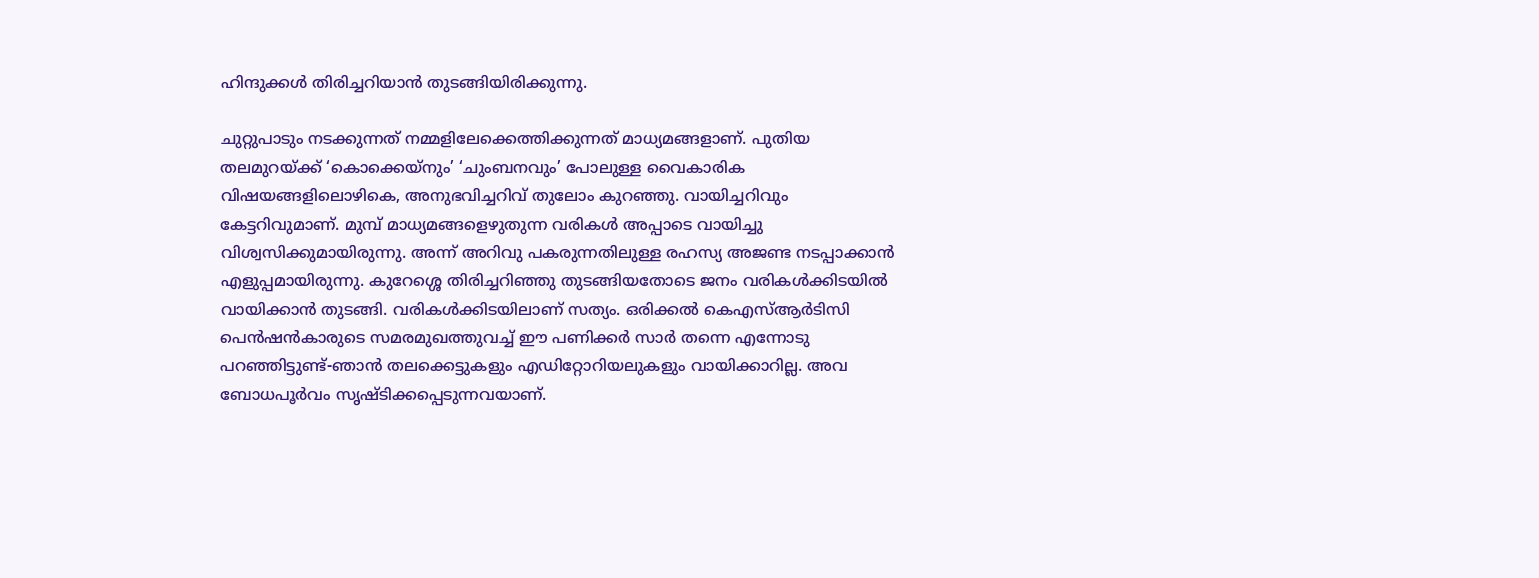ഹിന്ദുക്കള്‍ തിരിച്ചറിയാന്‍ തുടങ്ങിയിരിക്കുന്നു.

ചുറ്റുപാടും നടക്കുന്നത് നമ്മളിലേക്കെത്തിക്കുന്നത് മാധ്യമങ്ങളാണ്. പുതിയ തലമുറയ്‌ക്ക് ‘കൊക്കെയ്‌നും’ ‘ചുംബനവും’ പോലുള്ള വൈകാരിക വിഷയങ്ങളിലൊഴികെ, അനുഭവിച്ചറിവ് തുലോം കുറഞ്ഞു. വായിച്ചറിവും കേട്ടറിവുമാണ്. മുമ്പ് മാധ്യമങ്ങളെഴുതുന്ന വരികള്‍ അപ്പാടെ വായിച്ചു വിശ്വസിക്കുമായിരുന്നു. അന്ന് അറിവു പകരുന്നതിലുള്ള രഹസ്യ അജണ്ട നടപ്പാക്കാന്‍ എളുപ്പമായിരുന്നു. കുറേശ്ശെ തിരിച്ചറിഞ്ഞു തുടങ്ങിയതോടെ ജനം വരികള്‍ക്കിടയില്‍ വായിക്കാന്‍ തുടങ്ങി. വരികള്‍ക്കിടയിലാണ് സത്യം. ഒരിക്കല്‍ കെഎസ്ആര്‍ടിസി പെന്‍ഷന്‍കാരുടെ സമരമുഖത്തുവച്ച് ഈ പണിക്കര്‍ സാര്‍ തന്നെ എന്നോടു പറഞ്ഞിട്ടുണ്ട്-ഞാന്‍ തലക്കെട്ടുകളും എഡിറ്റോറിയലുകളും വായിക്കാറില്ല. അവ ബോധപൂര്‍വം സൃഷ്ടിക്കപ്പെടുന്നവയാണ്.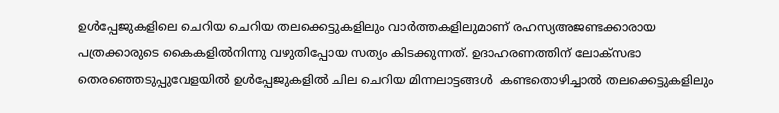ഉള്‍പ്പേജുകളിലെ ചെറിയ ചെറിയ തലക്കെട്ടുകളിലും വാര്‍ത്തകളിലുമാണ് രഹസ്യഅജണ്ടക്കാരായ പത്രക്കാരുടെ കൈകളില്‍നിന്നു വഴുതിപ്പോയ സത്യം കിടക്കുന്നത്. ഉദാഹരണത്തിന് ലോക്‌സഭാ തെരഞ്ഞെടുപ്പുവേളയില്‍ ഉള്‍പ്പേജുകളില്‍ ചില ചെറിയ മിന്നലാട്ടങ്ങള്‍  കണ്ടതൊഴിച്ചാല്‍ തലക്കെട്ടുകളിലും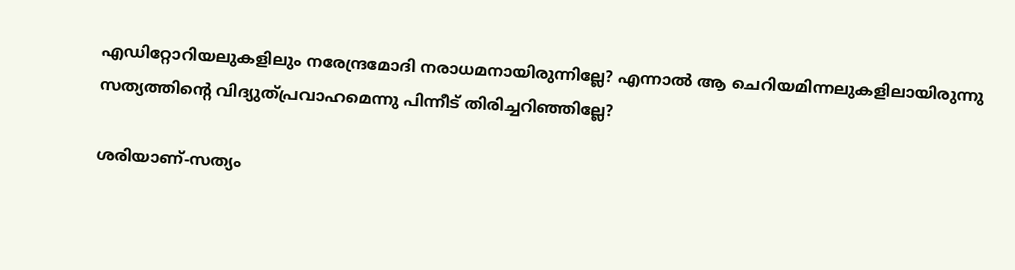എഡിറ്റോറിയലുകളിലും നരേന്ദ്രമോദി നരാധമനായിരുന്നില്ലേ? എന്നാല്‍ ആ ചെറിയമിന്നലുകളിലായിരുന്നു സത്യത്തിന്റെ വിദ്യുത്പ്രവാഹമെന്നു പിന്നീട് തിരിച്ചറിഞ്ഞില്ലേ?

ശരിയാണ്-സത്യം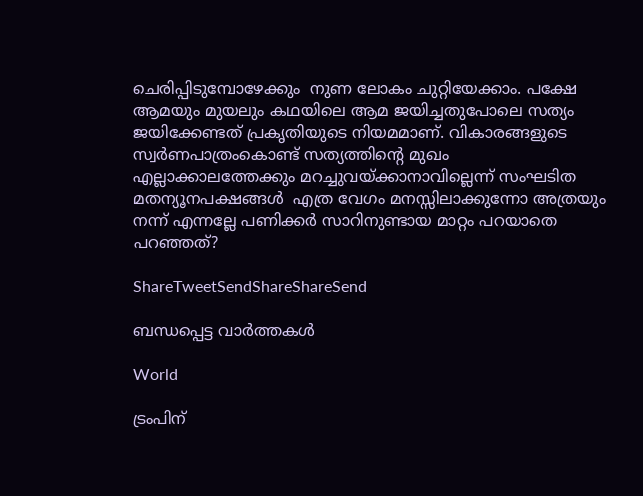ചെരിപ്പിടുമ്പോഴേക്കും  നുണ ലോകം ചുറ്റിയേക്കാം. പക്ഷേ ആമയും മുയലും കഥയിലെ ആമ ജയിച്ചതുപോലെ സത്യം ജയിക്കേണ്ടത് പ്രകൃതിയുടെ നിയമമാണ്. വികാരങ്ങളുടെ സ്വര്‍ണപാത്രംകൊണ്ട് സത്യത്തിന്റെ മുഖം എല്ലാക്കാലത്തേക്കും മറച്ചുവയ്‌ക്കാനാവില്ലെന്ന് സംഘടിത മതന്യൂനപക്ഷങ്ങള്‍  എത്ര വേഗം മനസ്സിലാക്കുന്നോ അത്രയും നന്ന് എന്നല്ലേ പണിക്കര്‍ സാറിനുണ്ടായ മാറ്റം പറയാതെ പറഞ്ഞത്?

ShareTweetSendShareShareSend

ബന്ധപ്പെട്ട വാര്‍ത്തകള്‍

World

ട്രംപിന്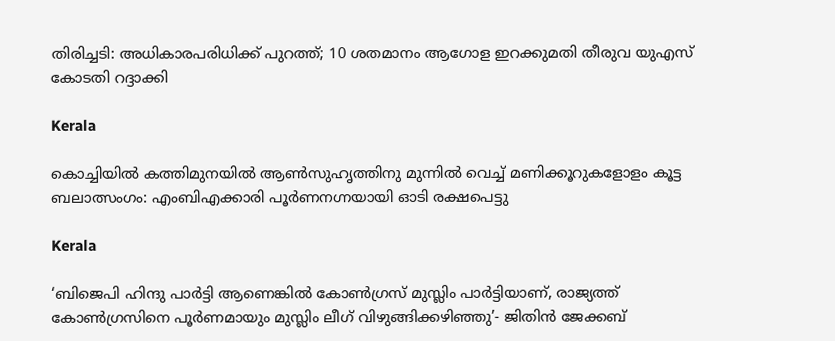തിരിച്ചടി: അധികാരപരിധിക്ക് പുറത്ത്; 10 ശതമാനം ആഗോള ഇറക്കുമതി തീരുവ യുഎസ് കോടതി റദ്ദാക്കി

Kerala

കൊച്ചിയിൽ കത്തിമുനയിൽ ആൺസുഹൃത്തിനു മുന്നിൽ വെച്ച് മണിക്കൂറുകളോളം കൂട്ട ബലാത്സംഗം: എംബിഎക്കാരി പൂർണനഗ്നയായി ഓടി രക്ഷപെട്ടു

Kerala

‘ബിജെപി ഹിന്ദു പാർട്ടി ആണെങ്കിൽ കോൺഗ്രസ്‌ മുസ്ലിം പാർട്ടിയാണ്, രാജ്യത്ത് കോൺഗ്രസിനെ പൂർണമായും മുസ്ലിം ലീഗ് വിഴുങ്ങിക്കഴിഞ്ഞു’- ജിതിൻ ജേക്കബ്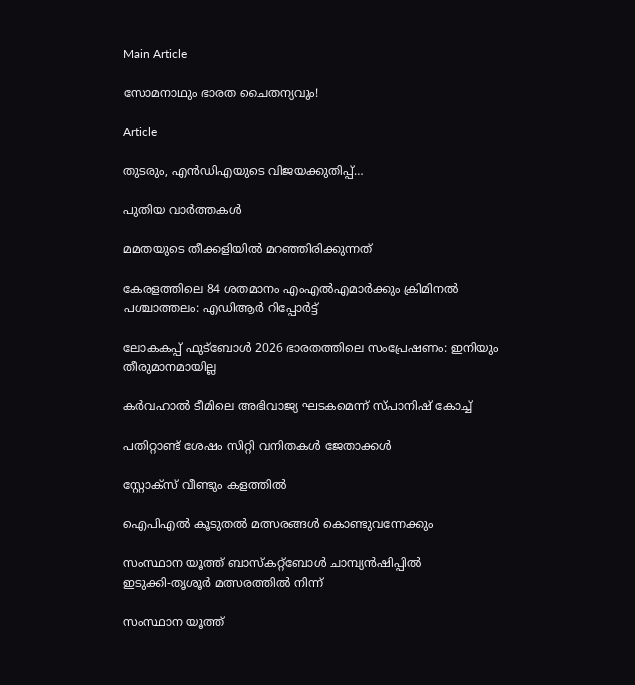Main Article

സോമനാഥും ഭാരത ചൈതന്യവും!

Article

തുടരും, എന്‍ഡിഎയുടെ വിജയക്കുതിപ്പ്…

പുതിയ വാര്‍ത്തകള്‍

മമതയുടെ തീക്കളിയില്‍ മറഞ്ഞിരിക്കുന്നത്

കേരളത്തിലെ 84 ശതമാനം എംഎൽഎമാർക്കും ക്രിമിനൽ പശ്ചാത്തലം: എഡിആർ റിപ്പോർട്ട്

ലോകകപ്പ് ഫുട്‌ബോള്‍ 2026 ഭാരതത്തിലെ സംപ്രേഷണം: ഇനിയും തീരുമാനമായില്ല

കര്‍വഹാല്‍ ടീമിലെ അഭിവാജ്യ ഘടകമെന്ന് സ്പാനിഷ് കോച്ച്

പതിറ്റാണ്ട് ശേഷം സിറ്റി വനിതകള്‍ ജേതാക്കള്‍

സ്റ്റോക്‌സ് വീണ്ടും കളത്തില്‍

ഐപിഎല്‍ കൂടുതല്‍ മത്സരങ്ങള്‍ കൊണ്ടുവന്നേക്കും

സംസ്ഥാന യൂത്ത് ബാസ്‌കറ്റ്‌ബോള്‍ ചാമ്പ്യന്‍ഷിപ്പില്‍
ഇടുക്കി-തൃശൂര്‍ മത്സരത്തില്‍ നിന്ന്‌

സംസ്ഥാന യൂത്ത്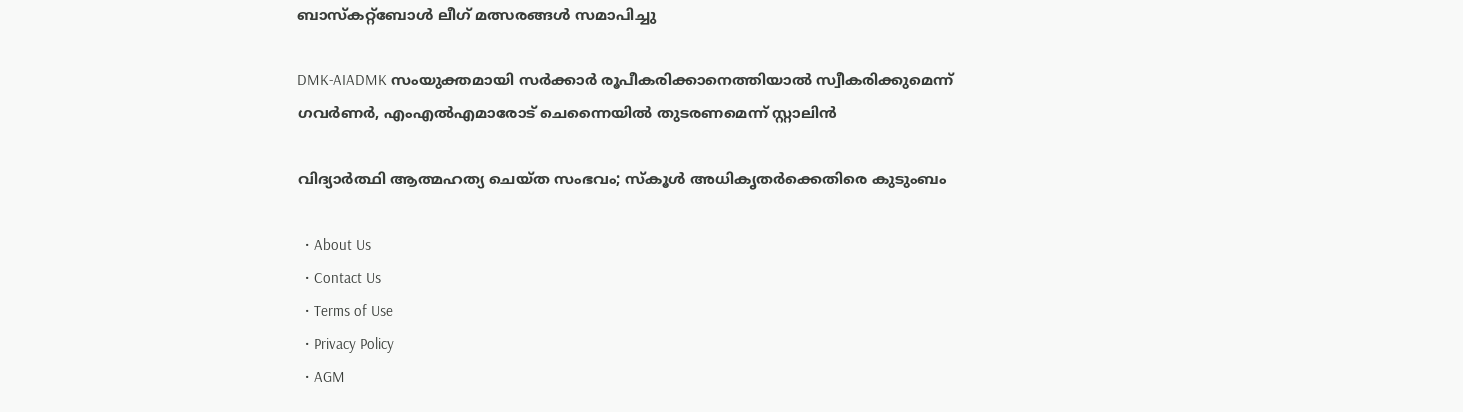ബാസ്‌കറ്റ്‌ബോള്‍ ലീഗ് മത്സരങ്ങള്‍ സമാപിച്ചു

DMK-AIADMK സംയുക്തമായി സർക്കാർ രൂപീകരിക്കാനെത്തിയാൽ സ്വീകരിക്കുമെന്ന് ഗവർണർ, എംഎൽഎമാരോട് ചെന്നൈയിൽ തുടരണമെന്ന് സ്റ്റാലിൻ

വിദ്യാര്‍ത്ഥി ആത്മഹത്യ ചെയ്ത സംഭവം; സ്‌കൂള്‍ അധികൃതര്‍ക്കെതിരെ കുടുംബം

  • About Us
  • Contact Us
  • Terms of Use
  • Privacy Policy
  • AGM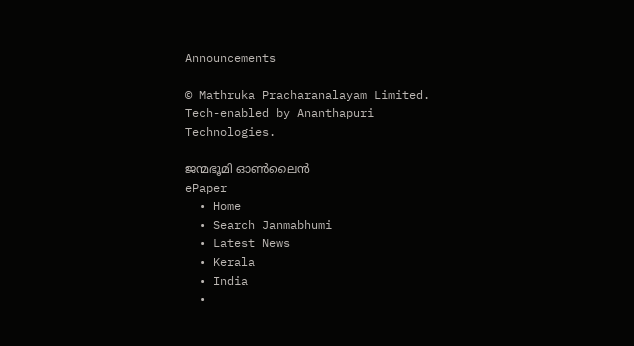Announcements

© Mathruka Pracharanalayam Limited.
Tech-enabled by Ananthapuri Technologies.

ജന്മഭൂമി ഓണ്‍ലൈന്‍
ePaper
  • Home
  • Search Janmabhumi
  • Latest News
  • Kerala
  • India
  •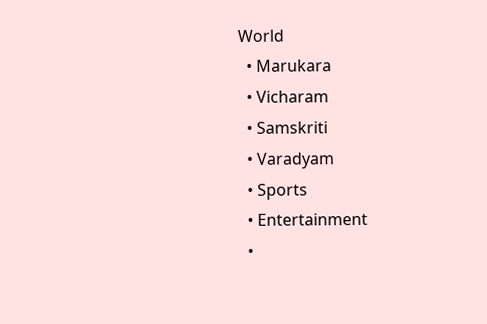World
  • Marukara
  • Vicharam
  • Samskriti
  • Varadyam
  • Sports
  • Entertainment
  •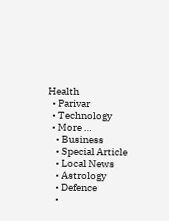Health
  • Parivar
  • Technology
  • More …
    • Business
    • Special Article
    • Local News
    • Astrology
    • Defence
    •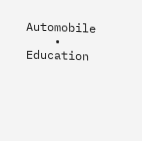Automobile
    • Education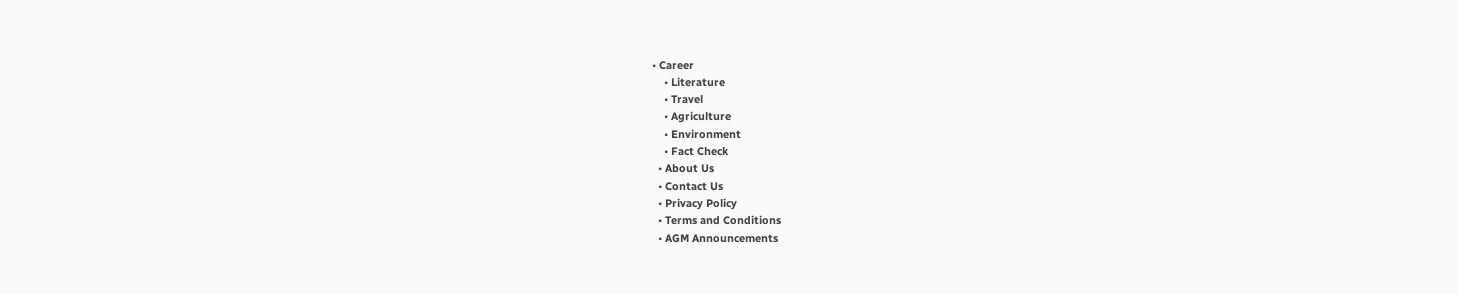• Career
    • Literature
    • Travel
    • Agriculture
    • Environment
    • Fact Check
  • About Us
  • Contact Us
  • Privacy Policy
  • Terms and Conditions
  • AGM Announcements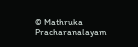© Mathruka Pracharanalayam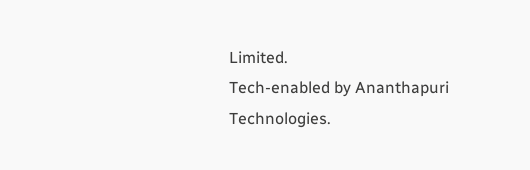Limited.
Tech-enabled by Ananthapuri Technologies.